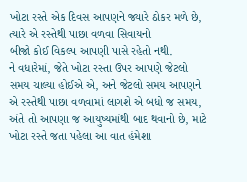ખોટા રસ્તે એક દિવસ આપણને જ્યારે ઠોકર મળે છે,
ત્યારે એ રસ્તેથી પાછા વળવા સિવાયનો
બીજો કોઈ વિકલ્પ આપણી પાસે રહેતો નથી.
ને વધારેમાં, જેતે ખોટા રસ્તા ઉપર આપણે જેટલો સમય ચાલ્યા હોઈએ એ, અને જેટલો સમય આપણને એ રસ્તેથી પાછા વળવામાં લાગશે એ બધો જ સમય, અંતે તો આપણા જ આયુષ્યમાંથી બાદ થવાનો છે, માટે ખોટા રસ્તે જતા પહેલા આ વાત હંમેશા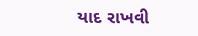યાદ રાખવી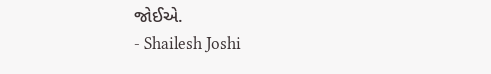જોઈએ.
- Shailesh Joshi